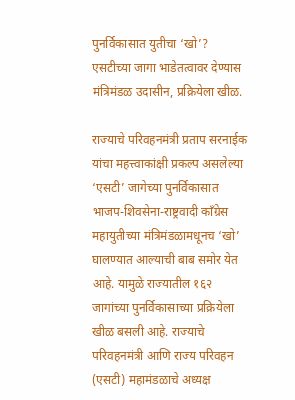पुनर्विकासात युतीचा ‘खो’? एसटीच्या जागा भाडेतत्वावर देण्यास मंत्रिमंडळ उदासीन, प्रक्रियेला खीळ.

राज्याचे परिवहनमंत्री प्रताप सरनाईक यांचा महत्त्वाकांक्षी प्रकल्प असलेल्या ‘एसटी’ जागेच्या पुनर्विकासात भाजप-शिवसेना-राष्ट्रवादी काँग्रेस महायुतीच्या मंत्रिमंडळामधूनच ‘खो’ घालण्यात आल्याची बाब समोर येत आहे. यामुळे राज्यातील १६२ जागांच्या पुनर्विकासाच्या प्रक्रियेला खीळ बसली आहे. राज्याचे परिवहनमंत्री आणि राज्य परिवहन (एसटी) महामंडळाचे अध्यक्ष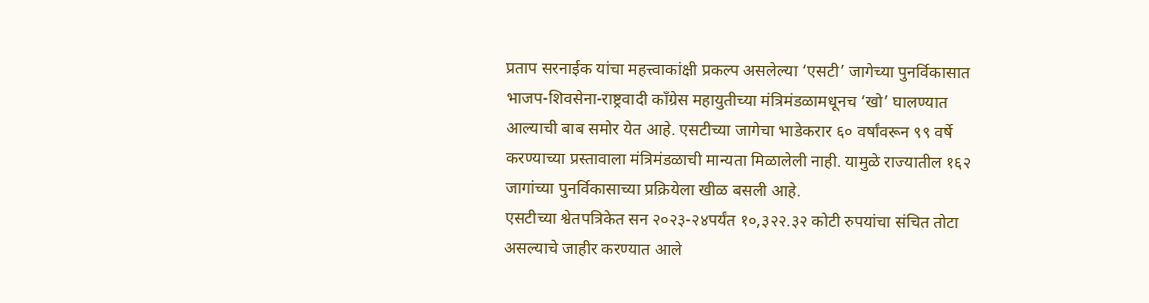प्रताप सरनाईक यांचा महत्त्वाकांक्षी प्रकल्प असलेल्या ‘एसटी’ जागेच्या पुनर्विकासात भाजप-शिवसेना-राष्ट्रवादी काँग्रेस महायुतीच्या मंत्रिमंडळामधूनच ‘खो’ घालण्यात आल्याची बाब समोर येत आहे. एसटीच्या जागेचा भाडेकरार ६० वर्षांवरून ९९ वर्षे करण्याच्या प्रस्तावाला मंत्रिमंडळाची मान्यता मिळालेली नाही. यामुळे राज्यातील १६२ जागांच्या पुनर्विकासाच्या प्रक्रियेला खीळ बसली आहे.
एसटीच्या श्वेतपत्रिकेत सन २०२३-२४पर्यंत १०,३२२.३२ कोटी रुपयांचा संचित तोटा असल्याचे जाहीर करण्यात आले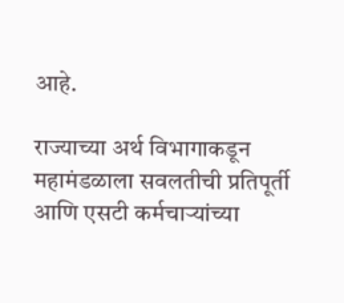आहे.

राज्याच्या अर्थ विभागाकडून महामंडळाला सवलतीची प्रतिपूर्ती आणि एसटी कर्मचाऱ्यांच्या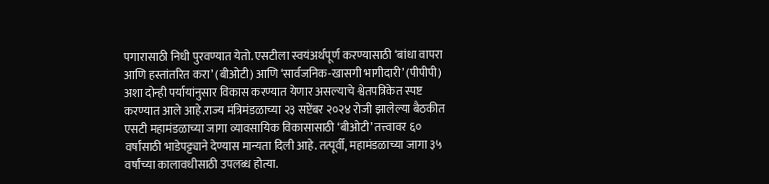पगारासाठी निधी पुरवण्यात येतो. एसटीला स्वयंअर्थपूर्ण करण्यासाठी ‘बांधा वापरा आणि हस्तांतरित करा’ (बीओटी) आणि ‘सार्वजनिक-खासगी भागीदारी’ (पीपीपी) अशा दोन्ही पर्यायांनुसार विकास करण्यात येणार असल्याचे श्वेतपत्रिकेत स्पष्ट करण्यात आले आहे.राज्य मंत्रिमंडळाच्या २३ सप्टेंबर २०२४ रोजी झालेल्या बैठकीत एसटी महामंडळाच्या जागा व्यावसायिक विकासासाठी ‘बीओटी’ तत्त्वावर ६० वर्षांसाठी भाडेपट्ट्याने देण्यास मान्यता दिली आहे. तत्पूर्वी, महामंडळाच्या जागा ३५ वर्षांच्या कालावधीसाठी उपलब्ध होत्या.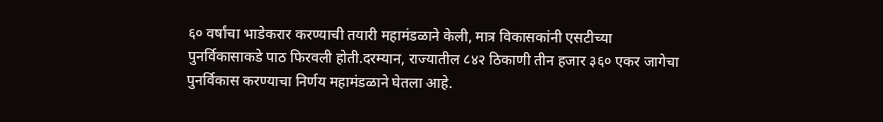६० वर्षांचा भाडेकरार करण्याची तयारी महामंडळाने केली, मात्र विकासकांनी एसटीच्या पुनर्विकासाकडे पाठ फिरवली होती.दरम्यान, राज्यातील ८४२ ठिकाणी तीन हजार ३६० एकर जागेचा पुनर्विकास करण्याचा निर्णय महामंडळाने घेतला आहे.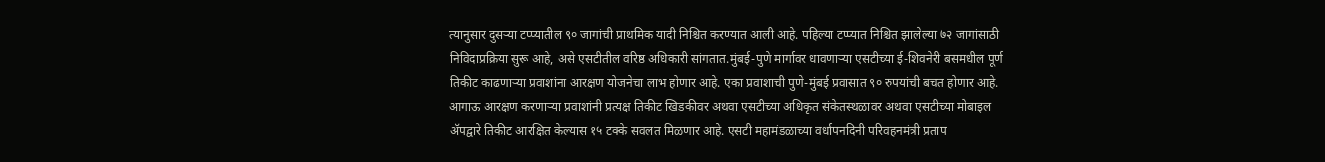त्यानुसार दुसऱ्या टप्प्यातील ९० जागांची प्राथमिक यादी निश्चित करण्यात आली आहे. पहिल्या टप्प्यात निश्चित झालेल्या ७२ जागांसाठी निविदाप्रक्रिया सुरू आहे, असे एसटीतील वरिष्ठ अधिकारी सांगतात.मुंबई-पुणे मार्गावर धावणाऱ्या एसटीच्या ई-शिवनेरी बसमधील पूर्ण तिकीट काढणाऱ्या प्रवाशांना आरक्षण योजनेचा लाभ होणार आहे. एका प्रवाशाची पुणे-मुंबई प्रवासात ९० रुपयांची बचत होणार आहे. आगाऊ आरक्षण करणाऱ्या प्रवाशांनी प्रत्यक्ष तिकीट खिडकीवर अथवा एसटीच्या अधिकृत संकेतस्थळावर अथवा एसटीच्या मोबाइल ॲपद्वारे तिकीट आरक्षित केल्यास १५ टक्के सवलत मिळणार आहे. एसटी महामंडळाच्या वर्धापनदिनी परिवहनमंत्री प्रताप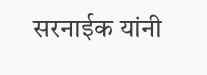सरनाईक यांनी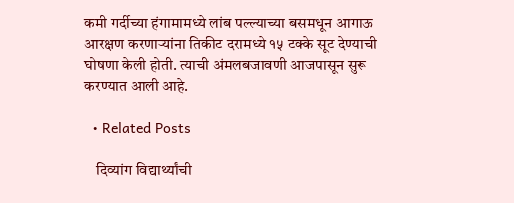कमी गर्दीच्या हंगामामध्ये लांब पल्ल्याच्या बसमधून आगाऊ आरक्षण करणाऱ्यांना तिकीट दरामध्ये १५ टक्के सूट देण्याची घोषणा केली होती. त्याची अंमलबजावणी आजपासून सुरू करण्यात आली आहे.

  • Related Posts

    दिव्यांग विद्यार्थ्यांची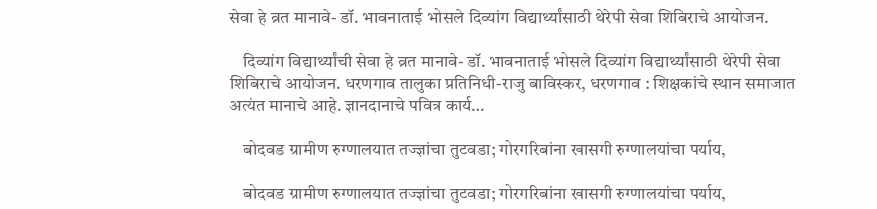सेवा हे व्रत मानावे- डॉ. भावनाताई भोसले दिव्यांग विद्यार्थ्यांसाठी थेरेपी सेवा शिबिराचे आयोजन.

    दिव्यांग विद्यार्थ्यांची सेवा हे व्रत मानावे- डॉ. भावनाताई भोसले दिव्यांग विद्यार्थ्यांसाठी थेरेपी सेवा शिबिराचे आयोजन. धरणगाव तालुका प्रतिनिधी-राजु बाविस्कर, धरणगाव : शिक्षकांचे स्थान समाजात अत्यंत मानाचे आहे. ज्ञानदानाचे पवित्र कार्य…

    बोदवड ग्रामीण रुग्णालयात तज्ज्ञांचा तुटवडा; गोरगरिबांना खासगी रुग्णालयांचा पर्याय,

    बोदवड ग्रामीण रुग्णालयात तज्ज्ञांचा तुटवडा; गोरगरिबांना खासगी रुग्णालयांचा पर्याय,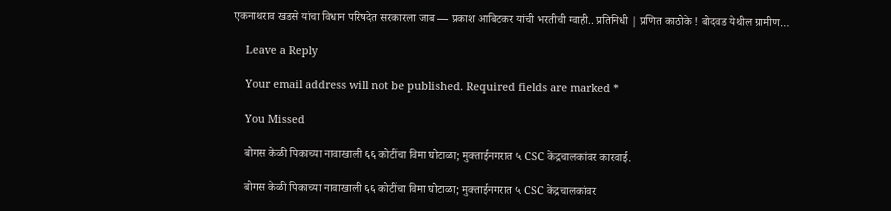एकनाथराव खडसे यांचा विधान परिषदेत सरकारला जाब — प्रकाश आबिटकर यांची भरतीची ग्वाही.. प्रतिनिधी | प्रणित काठोके ! बोदवड येथील ग्रामीण…

    Leave a Reply

    Your email address will not be published. Required fields are marked *

    You Missed

    बोगस केळी पिकाच्या नावाखाली ६६ कोटींचा विमा घोटाळा; मुक्ताईनगरात ५ CSC केंद्रचालकांवर कारवाई.

    बोगस केळी पिकाच्या नावाखाली ६६ कोटींचा विमा घोटाळा; मुक्ताईनगरात ५ CSC केंद्रचालकांवर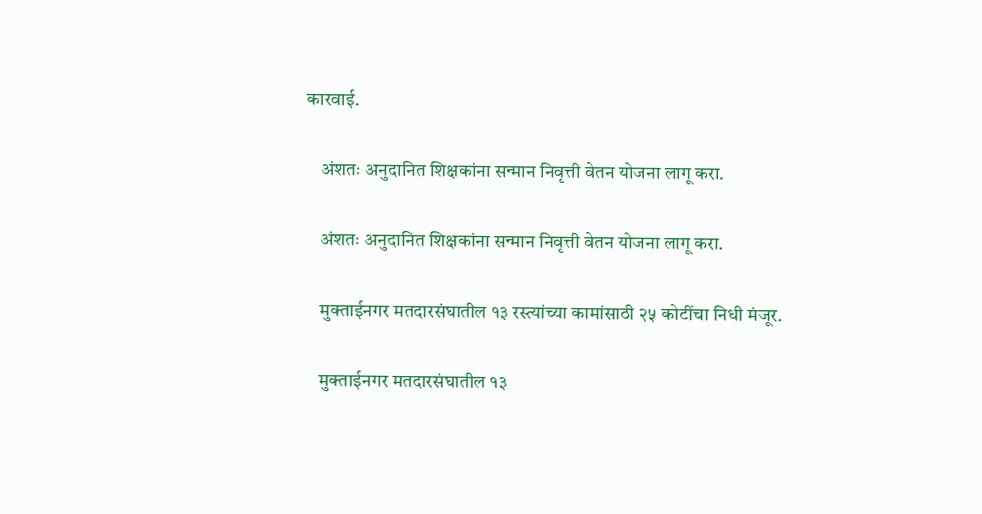कारवाई.

    अंशतः अनुदानित शिक्षकांना सन्मान निवृत्ती वेतन योजना लागू करा.

    अंशतः अनुदानित शिक्षकांना सन्मान निवृत्ती वेतन योजना लागू करा.

    मुक्ताईनगर मतदारसंघातील १३ रस्त्यांच्या कामांसाठी २५ कोटींचा निधी मंजूर.

    मुक्ताईनगर मतदारसंघातील १३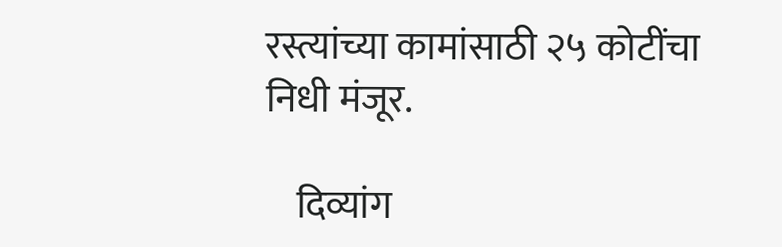रस्त्यांच्या कामांसाठी २५ कोटींचा निधी मंजूर.

    दिव्यांग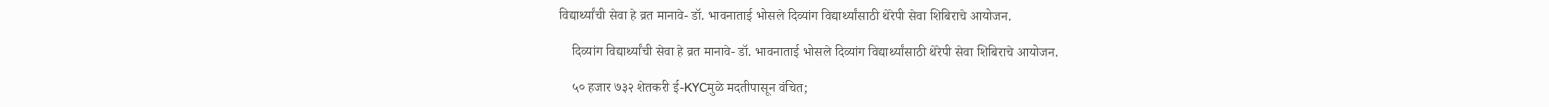विद्यार्थ्यांची सेवा हे व्रत मानावे- डॉ. भावनाताई भोसले दिव्यांग विद्यार्थ्यांसाठी थेरेपी सेवा शिबिराचे आयोजन.

    दिव्यांग विद्यार्थ्यांची सेवा हे व्रत मानावे- डॉ. भावनाताई भोसले दिव्यांग विद्यार्थ्यांसाठी थेरेपी सेवा शिबिराचे आयोजन.

    ५० हजार ७३२ शेतकरी ई-KYCमुळे मदतीपासून वंचित;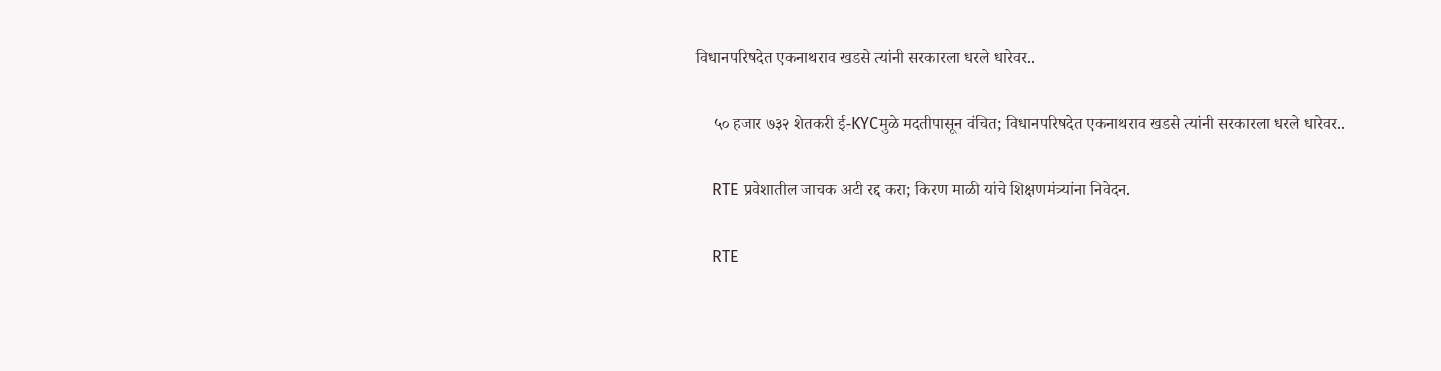विधानपरिषदेत एकनाथराव खडसे त्यांनी सरकारला धरले धारेवर..

    ५० हजार ७३२ शेतकरी ई-KYCमुळे मदतीपासून वंचित; विधानपरिषदेत एकनाथराव खडसे त्यांनी सरकारला धरले धारेवर..

    RTE प्रवेशातील जाचक अटी रद्द करा; किरण माळी यांचे शिक्षणमंत्र्यांना निवेदन.

    RTE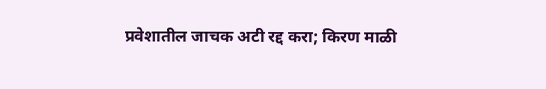प्रवेशातील जाचक अटी रद्द करा; किरण माळी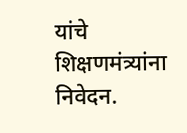यांचे शिक्षणमंत्र्यांना निवेदन.